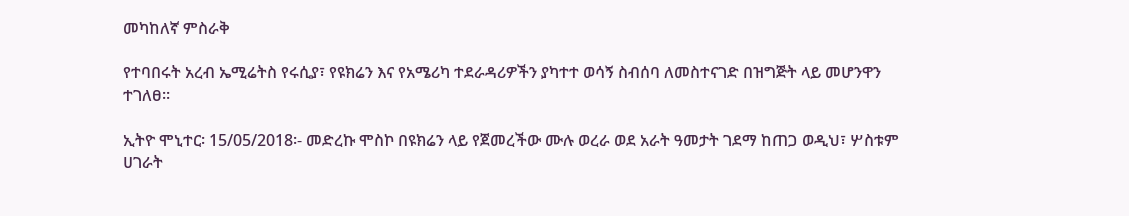መካከለኛ ምስራቅ

የተባበሩት አረብ ኤሚሬትስ የሩሲያ፣ የዩክሬን እና የአሜሪካ ተደራዳሪዎችን ያካተተ ወሳኝ ስብሰባ ለመስተናገድ በዝግጅት ላይ መሆንዋን ተገለፀ።

ኢትዮ ሞኒተር፡ 15/05/2018፡- መድረኩ ሞስኮ በዩክሬን ላይ የጀመረችው ሙሉ ወረራ ወደ አራት ዓመታት ገደማ ከጠጋ ወዲህ፣ ሦስቱም ሀገራት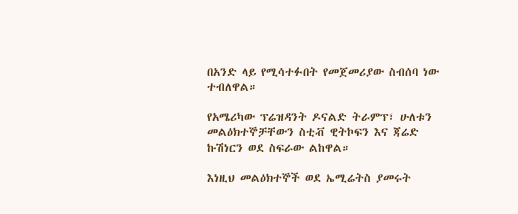በአንድ ላይ የሚሳተፉበት የመጀመሪያው ስብሰባ ነው ተብለዋል።

የአሜሪካው ፕሬዝዳንት ዶናልድ ትራምፕ፣ ሁለቱን መልዕክተኞቻቸውን ስቲቭ ዊትኮፍን እና ጃሬድ ኩሽነርን ወደ ስፍራው ልከዋል።

እነዚህ መልዕክተኞች ወደ ኤሚሬትስ ያመሩት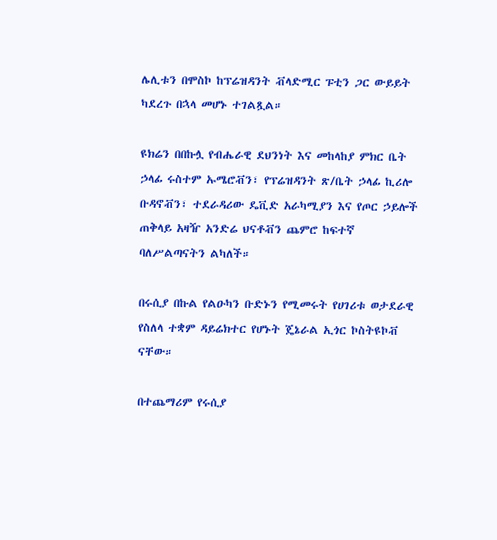ሌሊቱን በሞስኮ ከፕሬዝዳንት ቭላድሚር ፑቲን ጋር ውይይት ካደረጉ በኋላ መሆኑ ተገልጿል።

ዩክሬን በበኩሏ የብሔራዊ ደህንነት እና መከላከያ ምክር ቤት ኃላፊ ሩስተም ኡሜሮቭን፣ የፕሬዝዳንት ጽ/ቤት ኃላፊ ኪሪሎ ቡዳኖቭን፣ ተደራዳሪው ዴቪድ አራካሚያን እና የጦር ኃይሎች ጠቅላይ አዛዥ አንድሬ ህናቶቭን ጨምሮ ከፍተኛ ባለሥልጣናትን ልካለች።

በሩሲያ በኩል የልዑካን ቡድኑን የሚመሩት የሀገሪቱ ወታደራዊ የስለላ ተቋም ዳይሬክተር የሆኑት ጄኔራል ኢጎር ኮስትዩኮቭ ናቸው።

በተጨማሪም የሩሲያ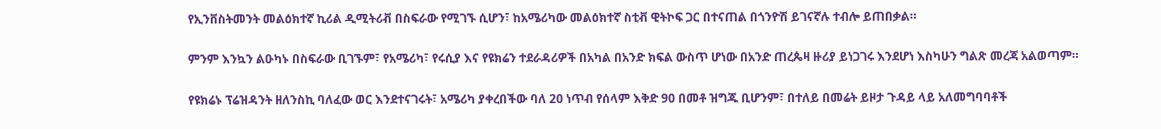የኢንቨስትመንት መልዕክተኛ ኪሪል ዲሚትሪቭ በስፍራው የሚገኙ ሲሆን፣ ከአሜሪካው መልዕክተኛ ስቲቭ ዊትኮፍ ጋር በተናጠል በጎንዮሽ ይገናኛሉ ተብሎ ይጠበቃል።

ምንም እንኳን ልዑካኑ በስፍራው ቢገኙም፣ የአሜሪካ፣ የሩሲያ እና የዩክሬን ተደራዳሪዎች በአካል በአንድ ክፍል ውስጥ ሆነው በአንድ ጠረጴዛ ዙሪያ ይነጋገሩ እንደሆነ እስካሁን ግልጽ መረጃ አልወጣም።

የዩክሬኑ ፕሬዝዳንት ዘለንስኪ ባለፈው ወር እንደተናገሩት፣ አሜሪካ ያቀረበችው ባለ 20 ነጥብ የሰላም እቅድ 90 በመቶ ዝግጁ ቢሆንም፣ በተለይ በመሬት ይዞታ ጉዳይ ላይ አለመግባባቶች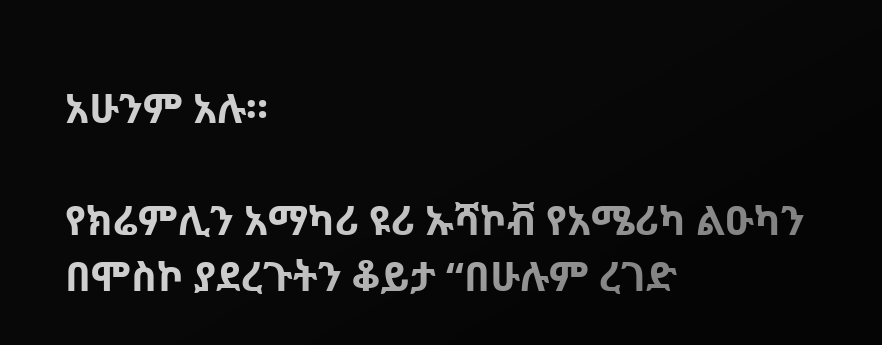አሁንም አሉ።

የክሬምሊን አማካሪ ዩሪ ኡሻኮቭ የአሜሪካ ልዑካን በሞስኮ ያደረጉትን ቆይታ “በሁሉም ረገድ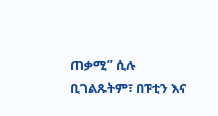ጠቃሚ” ሲሉ ቢገልጹትም፣ በፑቲን እና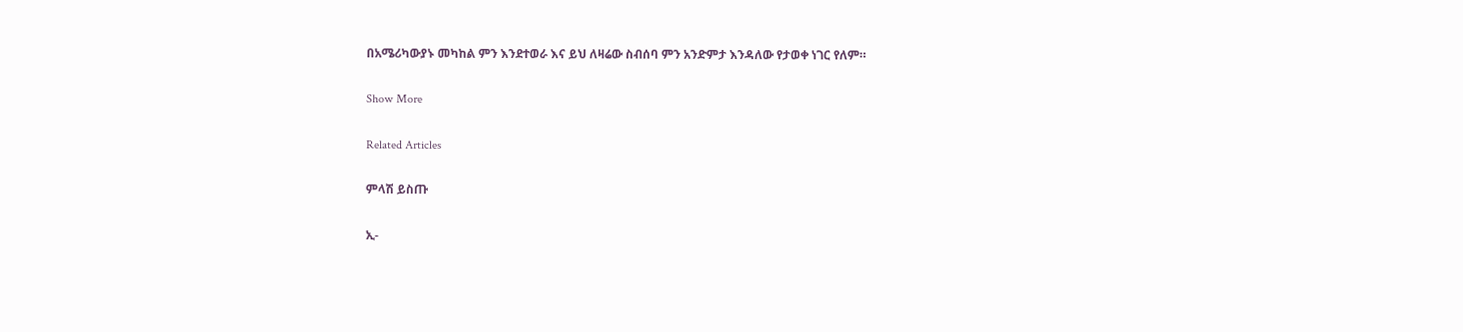በአሜሪካውያኑ መካከል ምን እንደተወራ እና ይህ ለዛሬው ስብሰባ ምን አንድምታ እንዳለው የታወቀ ነገር የለም።

Show More

Related Articles

ምላሽ ይስጡ

ኢ-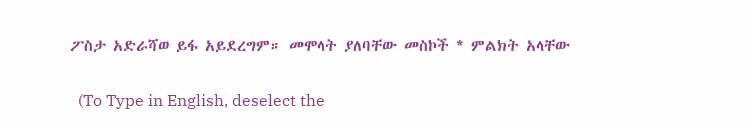ፖስታ አድራሻወ ይፋ አይደረግም። መሞላት ያለባቸው መስኮች * ምልክት አላቸው

  (To Type in English, deselect the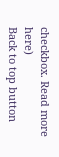checkbox. Read more here)
Back to top button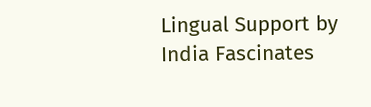Lingual Support by India Fascinates